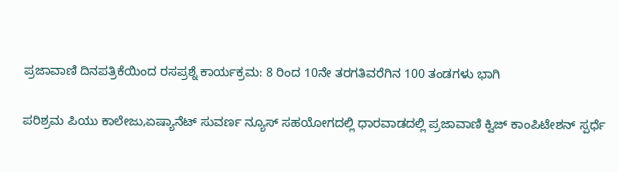ಪ್ರಜಾವಾಣಿ ದಿನಪತ್ರಿಕೆಯಿಂದ ರಸಪ್ರಶ್ನೆ ಕಾರ್ಯಕ್ರಮ: 8 ರಿಂದ 10ನೇ ತರಗತಿವರೆಗಿನ 100 ತಂಡಗಳು ಭಾಗಿ

ಪರಿಶ್ರಮ ಪಿಯು ಕಾಲೇಜು,ಏಷ್ಯಾನೆಟ್ ಸುವರ್ಣ ನ್ಯೂಸ್ ಸಹಯೋಗದಲ್ಲಿ ಧಾರವಾಡದಲ್ಲಿ ಪ್ರಜಾವಾಣಿ ಕ್ವಿಜ್ ಕಾಂಪಿಟೇಶನ್‌ ಸ್ಪರ್ಧೆ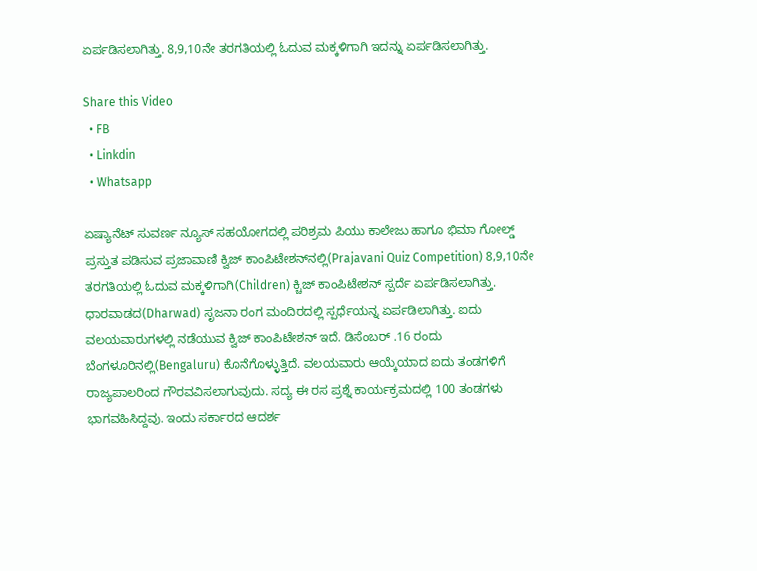ಏರ್ಪಡಿಸಲಾಗಿತ್ತು. 8,9,10ನೇ ತರಗತಿಯಲ್ಲಿ ಓದುವ ಮಕ್ಕಳಿಗಾಗಿ ಇದನ್ನು ಏರ್ಪಡಿಸಲಾಗಿತ್ತು.

Share this Video
  • FB
  • Linkdin
  • Whatsapp

ಏಷ್ಯಾನೆಟ್ ಸುವರ್ಣ ನ್ಯೂಸ್ ಸಹಯೋಗದಲ್ಲಿ ಪರಿಶ್ರಮ ಪಿಯು ಕಾಲೇಜು ಹಾಗೂ ಭಿಮಾ ಗೋಲ್ಡ್‌ ಪ್ರಸ್ತುತ ಪಡಿಸುವ ಪ್ರಜಾವಾಣಿ ಕ್ವಿಜ್ ಕಾಂಪಿಟೇಶನ್‌ನಲ್ಲಿ(Prajavani Quiz Competition) 8,9,10ನೇ ತರಗತಿಯಲ್ಲಿ ಓದುವ ಮಕ್ಕಳಿಗಾಗಿ(Children) ಕ್ಚಿಜ್ ಕಾಂಪಿಟೇಶನ್ ಸ್ಪರ್ದೆ ಏರ್ಪಡಿಸಲಾಗಿತ್ತು. ಧಾರವಾಡದ(Dharwad) ಸೃಜನಾ ರಂಗ ಮಂದಿರದಲ್ಲಿ ಸ್ಪರ್ಧೆಯನ್ನ ಏರ್ಪಡಿಲಾಗಿತ್ತು. ಐದು ವಲಯವಾರುಗಳಲ್ಲಿ ನಡೆಯುವ ಕ್ವಿಜ್ ಕಾಂಪಿಟೇಶನ್ ಇದೆ. ಡಿಸೆಂಬರ್ .16 ರಂದು ಬೆಂಗಳೂರಿನಲ್ಲಿ(Bengaluru) ಕೊನೆಗೊಳ್ಳುತ್ತಿದೆ. ವಲಯವಾರು ಆಯ್ಕೆಯಾದ ಐದು ತಂಡಗಳಿಗೆ ರಾಜ್ಯಪಾಲರಿಂದ ಗೌರವವಿಸಲಾಗುವುದು. ಸದ್ಯ ಈ ರಸ ಪ್ರಶ್ನೆ ಕಾರ್ಯಕ್ರಮದಲ್ಲಿ 100 ತಂಡಗಳು ಭಾಗವಹಿಸಿದ್ದವು. ಇಂದು ಸರ್ಕಾರದ ಆದರ್ಶ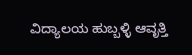ವಿದ್ಯಾಲಯ ಹುಬ್ಬಳ್ಳಿ ಆವೃತ್ತಿ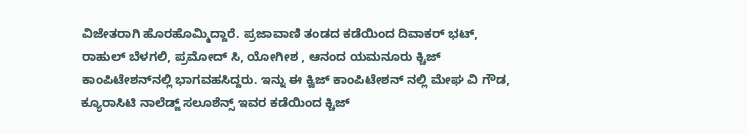ವಿಜೇತರಾಗಿ ಹೊರಹೊಮ್ಮಿದ್ದಾರೆ. ಪ್ರಜಾವಾಣಿ ತಂಡದ ಕಡೆಯಿಂದ ದಿವಾಕರ್ ಭಟ್, ರಾಹುಲ್ ಬೆಳಗಲಿ, ಪ್ರಮೋದ್ ಸಿ, ಯೋಗೀಶ , ಆನಂದ ಯಮನೂರು ಕ್ಚಿಜ್ ಕಾಂಪಿಟೇಶನ್‌ನಲ್ಲಿ ಭಾಗವಹಸಿದ್ದರು. ಇನ್ನು ಈ ಕ್ವಿಜ್ ಕಾಂಪಿಟೇಶನ್‌ ನಲ್ಲಿ ಮೇಘ ವಿ ಗೌಡ, ಕ್ಯೂರಾಸಿಟಿ ನಾಲೆಡ್ಜ್ ಸಲೂಶೆನ್ಸ್ ಇವರ ಕಡೆಯಿಂದ ಕ್ಚಿಜ್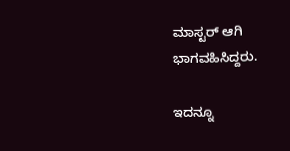ಮಾಸ್ಟರ್‌ ಆಗಿ ಭಾಗವಹಿಸಿದ್ದರು.

ಇದನ್ನೂ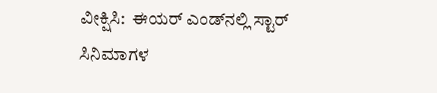ವೀಕ್ಷಿಸಿ:  ಈಯರ್ ಎಂಡ್‌ನಲ್ಲಿ ಸ್ಟಾರ್ ಸಿನಿಮಾಗಳ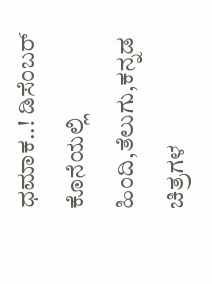ಧಮಾಕ..! ಡಿಸೆಂಬರ್ ಕೊನೆಯಲ್ಲಿ ಹಿಂದಿ,ತೆಲುಗು,ಕನ್ನಡ ಚಿತ್ರಗಳ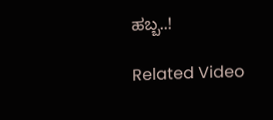ಹಬ್ಬ..!

Related Video